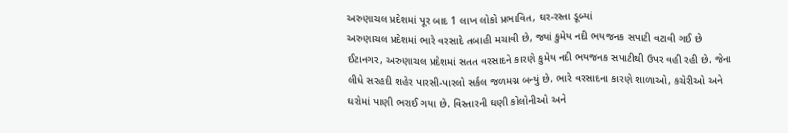અરુણાચલ પ્રદેશમાં પૂર બાદ 1 લાખ લોકો પ્રભાવિત, ઘર-રસ્તા ડૂબ્યાં
અરુણાચલ પ્રદેશમાં ભારે વરસાદે તબાહી મચાવી છે, જ્યાં કુમેય નદી ભયજનક સપાટી વટાવી ગઈ છે
ઈટાનગર, અરુણાચલ પ્રદેશમાં સતત વરસાદને કારણે કુમેય નદી ભયજનક સપાટીથી ઉપર વહી રહી છે. જેના લીધે સરહદી શહેર પારસી-પારલો સર્કલ જળમગ્ન બન્યું છે. ભારે વરસાદના કારણે શાળાઓ, કચેરીઓ અને ઘરોમાં પાણી ભરાઈ ગયા છે. વિસ્તારની ઘણી કોલોનીઓ અને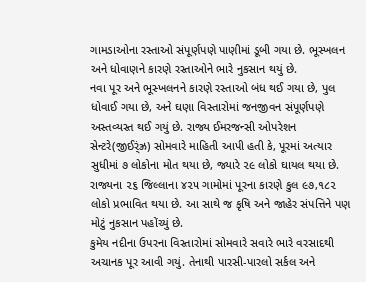ગામડાઓના રસ્તાઓ સંપૂર્ણપણે પાણીમાં ડૂબી ગયા છે. ભૂસ્ખલન અને ધોવાણને કારણે રસ્તાઓને ભારે નુકસાન થયું છે.
નવા પૂર અને ભૂસ્ખલનને કારણે રસ્તાઓ બંધ થઈ ગયા છે, પુલ ધોવાઈ ગયા છે, અને ઘણા વિસ્તારોમાં જનજીવન સંપૂર્ણપણે અસ્તવ્યસ્ત થઈ ગયું છે. રાજ્ય ઈમરજન્સી ઓપરેશન સેન્ટરે(જીઈર્ંઝ્ર) સોમવારે માહિતી આપી હતી કે, પૂરમાં અત્યાર સુધીમાં ૭ લોકોના મોત થયા છે, જ્યારે ૨૯ લોકો ઘાયલ થયા છે. રાજ્યના ૨૬ જિલ્લાના ૪૨૫ ગામોમાં પૂરના કારણે કુલ ૯૭,૧૮૨ લોકો પ્રભાવિત થયા છે. આ સાથે જ કૃષિ અને જાહેર સંપત્તિને પણ મોટું નુકસાન પહોંચ્યું છે.
કુમેય નદીના ઉપરના વિસ્તારોમાં સોમવારે સવારે ભારે વરસાદથી અચાનક પૂર આવી ગયું. તેનાથી પારસી-પારલો સર્કલ અને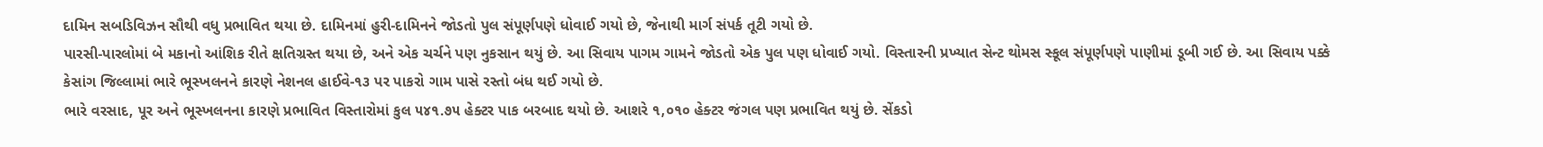દામિન સબડિવિઝન સૌથી વધુ પ્રભાવિત થયા છે. દામિનમાં હુરી-દામિનને જોડતો પુલ સંપૂર્ણપણે ધોવાઈ ગયો છે, જેનાથી માર્ગ સંપર્ક તૂટી ગયો છે.
પારસી-પારલોમાં બે મકાનો આંશિક રીતે ક્ષતિગ્રસ્ત થયા છે, અને એક ચર્ચને પણ નુકસાન થયું છે. આ સિવાય પાગમ ગામને જોડતો એક પુલ પણ ધોવાઈ ગયો. વિસ્તારની પ્રખ્યાત સેન્ટ થોમસ સ્કૂલ સંપૂર્ણપણે પાણીમાં ડૂબી ગઈ છે. આ સિવાય પક્કે કેસાંગ જિલ્લામાં ભારે ભૂસ્ખલનને કારણે નેશનલ હાઈવે-૧૩ પર પાકરો ગામ પાસે રસ્તો બંધ થઈ ગયો છે.
ભારે વરસાદ, પૂર અને ભૂસ્ખલનના કારણે પ્રભાવિત વિસ્તારોમાં કુલ ૫૪૧.૭૫ હેક્ટર પાક બરબાદ થયો છે. આશરે ૧,૦૧૦ હેક્ટર જંગલ પણ પ્રભાવિત થયું છે. સેંકડો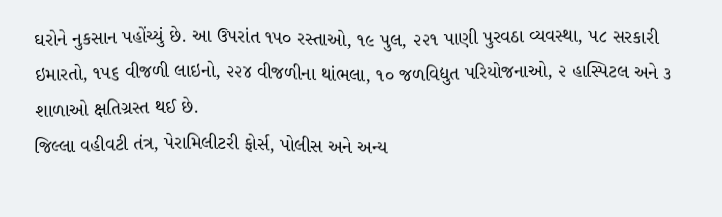ઘરોને નુકસાન પહોંચ્યું છે. આ ઉપરાંત ૧૫૦ રસ્તાઓ, ૧૯ પુલ, ૨૨૧ પાણી પુરવઠા વ્યવસ્થા, ૫૮ સરકારી ઇમારતો, ૧૫૬ વીજળી લાઇનો, ૨૨૪ વીજળીના થાંભલા, ૧૦ જળવિદ્યુત પરિયોજનાઓ, ૨ હાસ્પિટલ અને ૩ શાળાઓ ક્ષતિગ્રસ્ત થઈ છે.
જિલ્લા વહીવટી તંત્ર, પેરામિલીટરી ફોર્સ, પોલીસ અને અન્ય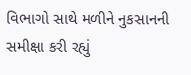વિભાગો સાથે મળીને નુકસાનની સમીક્ષા કરી રહ્યું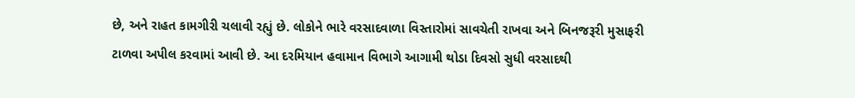છે, અને રાહત કામગીરી ચલાવી રહ્યું છે. લોકોને ભારે વરસાદવાળા વિસ્તારોમાં સાવચેતી રાખવા અને બિનજરૂરી મુસાફરી ટાળવા અપીલ કરવામાં આવી છે. આ દરમિયાન હવામાન વિભાગે આગામી થોડા દિવસો સુધી વરસાદથી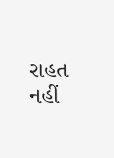રાહત નહીં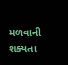મળવાની શક્યતા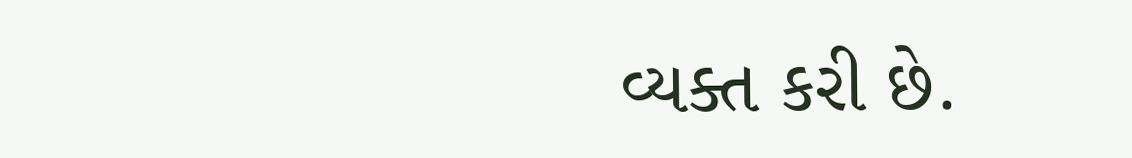વ્યક્ત કરી છે.